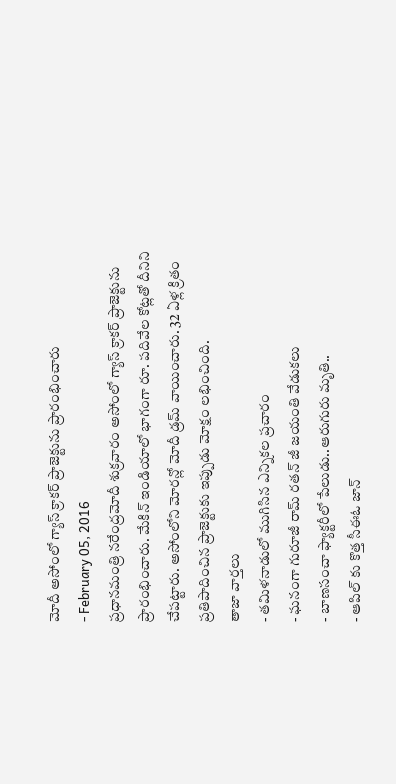మోదీ అసోంలో గ్యాస్ క్రాకర్ ప్రాజెక్టును ప్రారంభించారు
- February 05, 2016
ప్రధానమంత్రి నరేంద్రమోదీ శుక్రవారం అసోంలో గ్యాస్ క్రాకర్ ప్రాజెక్టును ప్రారంభించారు. మేకిన్ ఇండియాలో భాగంగా రూ. పదివేల కోట్లతో దీనిని చేపట్టారు. అసోంలోని మోరన్లో మోదీ డ్రమ్ వాయించారు. 32 ఏళ్ల క్రితం ప్రతిపాదించిన ప్రాజెక్టుకు ఇప్పుడు మోక్షం లభించింది.
తాజా వార్తలు
- తమిళనాడులో ముగిసిన ఎన్నికల ప్రచారం
- ఘనంగా గురూజీ రామ్ రతన్ జీ జయంతి వేడుకలు
- బాణసంచా ఫ్యాక్టరీలో పేలుడు..ఆరుగురు మృతి..
- ఆపిల్ కు కొత్త సీఈఓ జాన్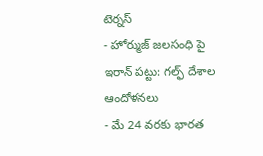టెర్నస్
- హోర్ముజ్ జలసంధి పై ఇరాన్ పట్టు: గల్ఫ్ దేశాల ఆందోళనలు
- మే 24 వరకు భారత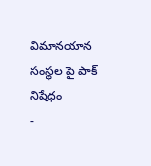విమానయాన సంస్థల పై పాక్ నిషేధం
-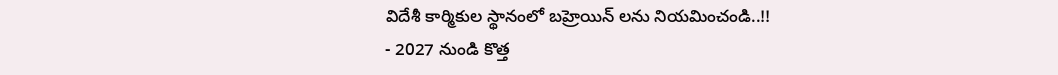విదేశీ కార్మికుల స్థానంలో బహ్రెయిన్ లను నియమించండి..!!
- 2027 నుండి కొత్త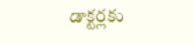డాక్టర్లకు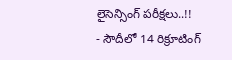లైసెన్సింగ్ పరీక్షలు..!!
- సౌదీలో 14 రిక్రూటింగ్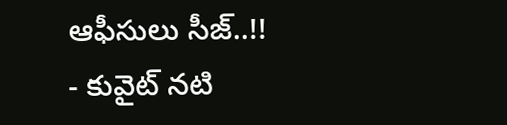ఆఫీసులు సీజ్..!!
- కువైట్ నటి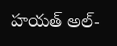హయత్ అల్-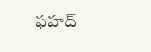ఫహద్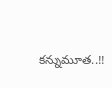కన్నుమూత..!!